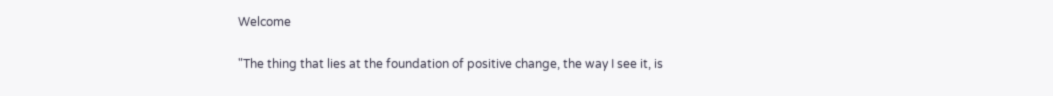Welcome

"The thing that lies at the foundation of positive change, the way I see it, is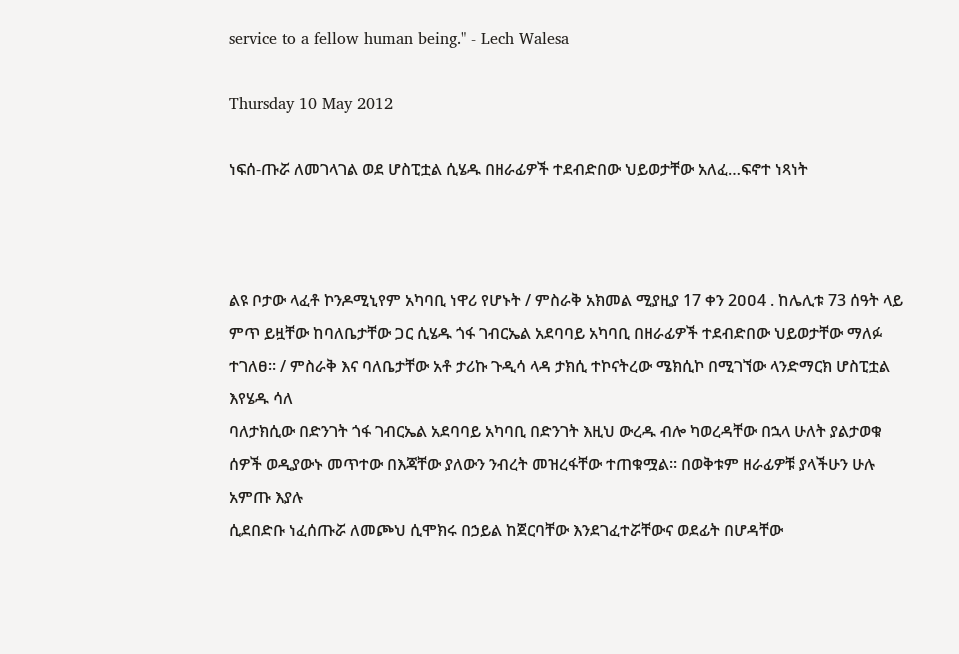service to a fellow human being." - Lech Walesa

Thursday 10 May 2012

ነፍሰ-ጡሯ ለመገላገል ወደ ሆስፒቷል ሲሄዱ በዘራፊዎች ተደብድበው ህይወታቸው አለፈ…ፍኖተ ነጻነት



ልዩ ቦታው ላፈቶ ኮንዶሚኒየም አካባቢ ነዋሪ የሆኑት / ምስራቅ አክመል ሚያዚያ 17 ቀን 2ዐዐ4 . ከሌሊቱ 73 ሰዓት ላይ ምጥ ይዟቸው ከባለቤታቸው ጋር ሲሄዱ ጎፋ ገብርኤል አደባባይ አካባቢ በዘራፊዎች ተደብድበው ህይወታቸው ማለፉ ተገለፀ፡፡ / ምስራቅ እና ባለቤታቸው አቶ ታሪኩ ጉዲሳ ላዳ ታክሲ ተኮናትረው ሜክሲኮ በሚገኘው ላንድማርክ ሆስፒቷል እየሄዱ ሳለ
ባለታክሲው በድንገት ጎፋ ገብርኤል አደባባይ አካባቢ በድንገት እዚህ ውረዱ ብሎ ካወረዳቸው በኋላ ሁለት ያልታወቁ ሰዎች ወዲያውኑ መጥተው በእጃቸው ያለውን ንብረት መዝረፋቸው ተጠቁሟል፡፡ በወቅቱም ዘራፊዎቹ ያላችሁን ሁሉ አምጡ እያሉ
ሲደበድቡ ነፈሰጡሯ ለመጮህ ሲሞክሩ በኃይል ከጀርባቸው እንደገፈተሯቸውና ወደፊት በሆዳቸው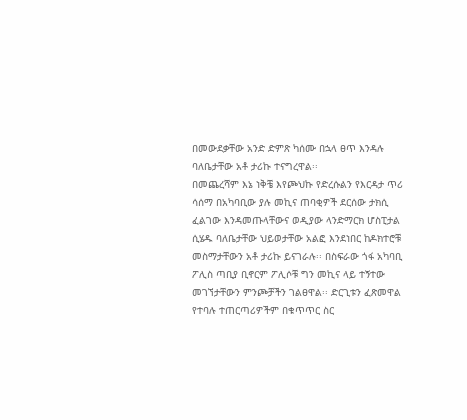በመውደቃቸው አንድ ድምጽ ካሰሙ በኋላ ፀጥ እንዳሉ ባለቤታቸው አቶ ታሪኩ ተናግረዋል፡፡
በመጨረሻም እኔ ነቅቼ እየጮህኩ የድረሱልን የእርዳታ ጥሪ ሳሰማ በአካባቢው ያሉ መኪና ጠባቂዎች ደርሰው ታክሲ ፈልገው እንዳመጡላቸውና ወዲያው ላንድማርክ ሆስፒታል ሲሄዱ ባለቤታቸው ህይወታቸው አልፎ እንደነበር ከዶክተሮቹ መስማታቸውን አቶ ታሪኩ ይናገራሉ፡፡ በስፍራው ጎፋ አካባቢ ፖሊስ ጣቢያ ቢኖርም ፖሊሶቹ ግን መኪና ላይ ተኝተው መገኘታቸውን ምንጮቻችን ገልፀዋል፡፡ ድርጊቱን ፈጽመዋል የተባሉ ተጠርጣሪዎችም በቁጥጥር ስር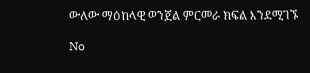ውለው ማዕከላዊ ወንጀል ምርመራ ክፍል እንደሚገኙ

No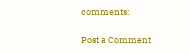comments:

Post a Comment